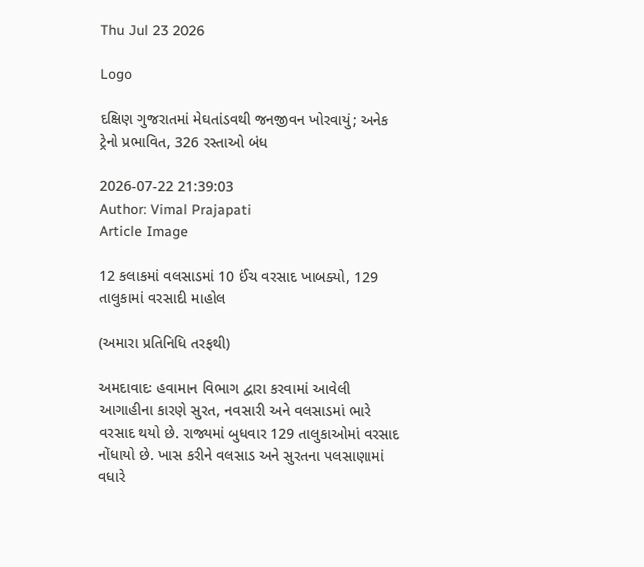Thu Jul 23 2026

Logo

દક્ષિણ ગુજરાતમાં મેઘતાંડવથી જનજીવન ખોરવાયું; અનેક ટ્રેનો પ્રભાવિત, 326 રસ્તાઓ બંધ

2026-07-22 21:39:03
Author: Vimal Prajapati
Article Image

12 કલાકમાં વલસાડમાં 10 ઈંચ વરસાદ ખાબક્યો, 129 તાલુકામાં વરસાદી માહોલ

(અમારા પ્રતિનિધિ તરફથી)

અમદાવાદઃ હવામાન વિભાગ દ્વારા કરવામાં આવેલી આગાહીના કારણે સુરત, નવસારી અને વલસાડમાં ભારે વરસાદ થયો છે. રાજ્યમાં બુધવાર 129 તાલુકાઓમાં વરસાદ નોંધાયો છે. ખાસ કરીને વલસાડ અને સુરતના પલસાણામાં વધારે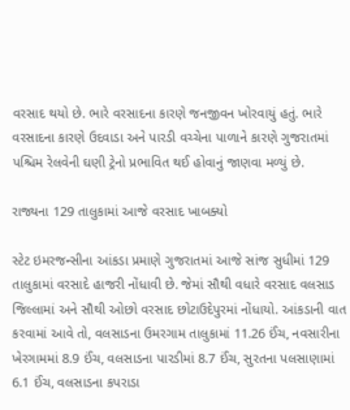વરસાદ થયો છે. ભારે વરસાદના કારણે જનજીવન ખોરવાયું હતું. ભારે વરસાદના કારણે ઉદવાડા અને પારડી વચ્ચેના પાળાને કારણે ગુજરાતમાં પશ્ચિમ રેલવેની ઘણી ટ્રેનો પ્રભાવિત થઈ હોવાનું જાણવા મળ્યું છે.

રાજ્યના 129 તાલુકામાં આજે વરસાદ ખાબક્યો

સ્ટેટ ઇમરજન્સીના આંકડા પ્રમાણે ગુજરાતમાં આજે સાંજ સુધીમાં 129 તાલુકામાં વરસાદે હાજરી નોંધાવી છે. જેમાં સૌથી વધારે વરસાદ વલસાડ જિલ્લામાં અને સૌથી ઓછો વરસાદ છોટાઉદેપુરમાં નોંધાયો. આંકડાની વાત કરવામાં આવે તો, વલસાડના ઉમરગામ તાલુકામાં 11.26 ઈંચ, નવસારીના ખેરગામમાં 8.9 ઈંચ, વલસાડના પારડીમાં 8.7 ઈંચ, સુરતના પલસાણામાં 6.1 ઈંચ, વલસાડના કપરાડા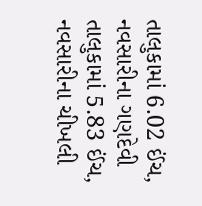તાલુકામાં 6.02 ઈંચ, નવસારીના ગણદેવી તાલુકામાં 5.83 ઈંચ, નવસારીના ચીખલી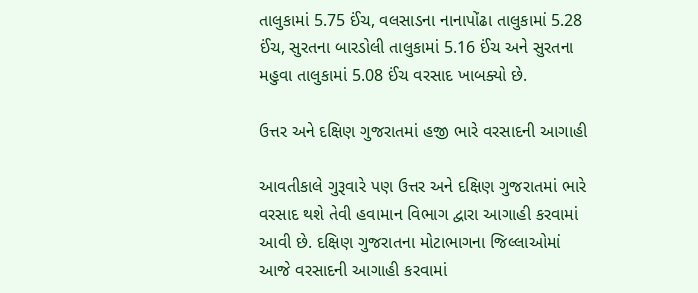તાલુકામાં 5.75 ઈંચ, વલસાડના નાનાપોંઢા તાલુકામાં 5.28 ઈંચ, સુરતના બારડોલી તાલુકામાં 5.16 ઈંચ અને સુરતના મહુવા તાલુકામાં 5.08 ઈંચ વરસાદ ખાબક્યો છે.

ઉત્તર અને દક્ષિણ ગુજરાતમાં હજી ભારે વરસાદની આગાહી

આવતીકાલે ગુરૂવારે પણ ઉત્તર અને દક્ષિણ ગુજરાતમાં ભારે વરસાદ થશે તેવી હવામાન વિભાગ દ્વારા આગાહી કરવામાં આવી છે. દક્ષિણ ગુજરાતના મોટાભાગના જિલ્લાઓમાં આજે વરસાદની આગાહી કરવામાં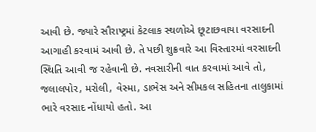આવી છે. જ્યારે સૌરાષ્ટ્રમાં કેટલાક સ્થળોએ છૂટાછવાયા વરસાદની આગાહી કરવામં આવી છે. તે પછી શુક્રવારે આ વિસ્તારમાં વરસાદની સ્થિતિ આવી જ રહેવાની છે. નવસારીની વાત કરવામાં આવે તો, જલાલપોર, મરોલી, વેસ્મા, ડાભેસ અને સીમકલ સહિતના તાલુકામાં ભારે વરસાદ નોંધાયો હતો. આ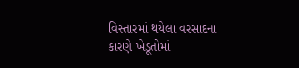વિસ્તારમાં થયેલા વરસાદના કારણે ખેડૂતોમાં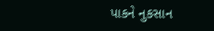પાકને નુકસાન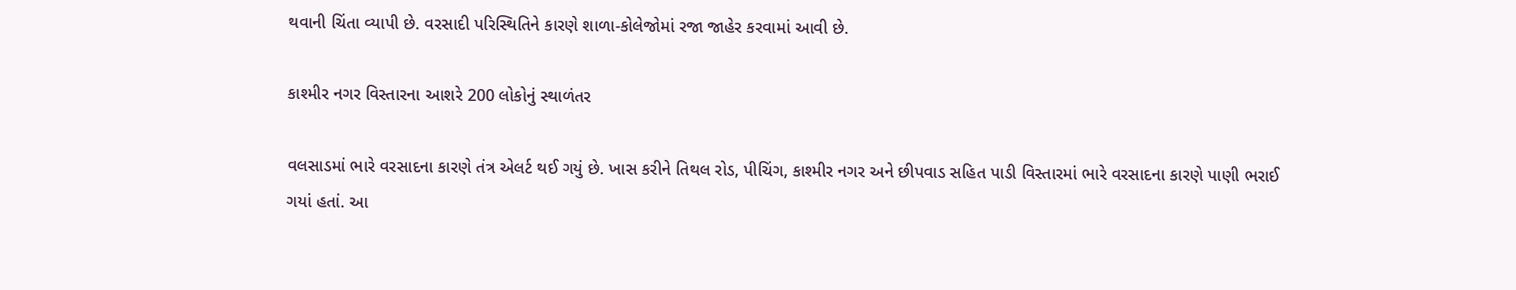થવાની ચિંતા વ્યાપી છે. વરસાદી પરિસ્થિતિને કારણે શાળા-કોલેજોમાં રજા જાહેર કરવામાં આવી છે.

કાશ્મીર નગર વિસ્તારના આશરે 200 લોકોનું સ્થાળંતર

વલસાડમાં ભારે વરસાદના કારણે તંત્ર એલર્ટ થઈ ગયું છે. ખાસ કરીને તિથલ રોડ, પીચિંગ, કાશ્મીર નગર અને છીપવાડ સહિત પાડી વિસ્તારમાં ભારે વરસાદના કારણે પાણી ભરાઈ ગયાં હતાં. આ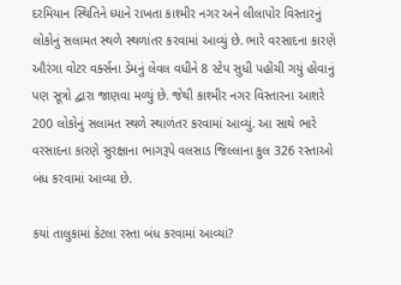દરમિયાન સ્થિતિને ધ્યાને રાખતા કાશ્મીર નગર અને લીલાપોર વિસ્તારનું લોકોનું સલામત સ્થળે સ્થળાંતર કરવામાં આવ્યું છે. ભારે વરસાદના કારણે ઔરંગા વોટર વર્ક્સના ડેમનું લેવલ વધીને 8 સ્ટેપ સુધી પહોંચી ગયું હોવાનું પણ સૂત્રો દ્વારા જાણવા મળ્યું છે. જેથી કાશ્મીર નગર વિસ્તારના આશરે 200 લોકોનું સલામત સ્થળે સ્થાળંતર કરવામાં આવ્યું. આ સાથે ભારે વરસાદના કારણે સુરક્ષાના ભાગરૂપે વલસાડ જિલ્લાના કુલ 326 રસ્તાઓ બંધ કરવામાં આવ્યા છે.

કયાં તાલુકામાં કેટલા રસ્તા બંધ કરવામાં આવ્યાં?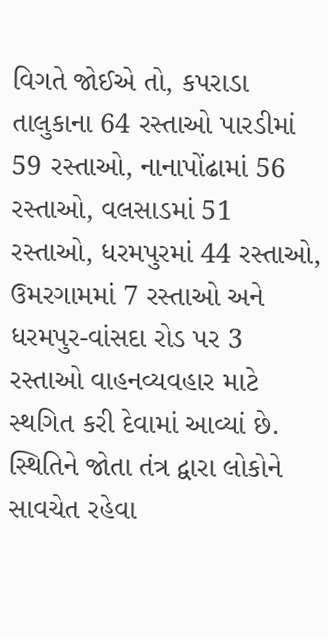વિગતે જોઈએ તો, કપરાડા તાલુકાના 64 રસ્તાઓ પારડીમાં 59 રસ્તાઓ, નાનાપોંઢામાં 56 રસ્તાઓ, વલસાડમાં 51 રસ્તાઓ, ધરમપુરમાં 44 રસ્તાઓ, ઉમરગામમાં 7 રસ્તાઓ અને ધરમપુર-વાંસદા રોડ પર 3 રસ્તાઓ વાહનવ્યવહાર માટે સ્થગિત કરી દેવામાં આવ્યાં છે. સ્થિતિને જોતા તંત્ર દ્વારા લોકોને સાવચેત રહેવા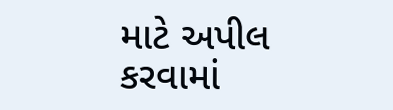માટે અપીલ કરવામાં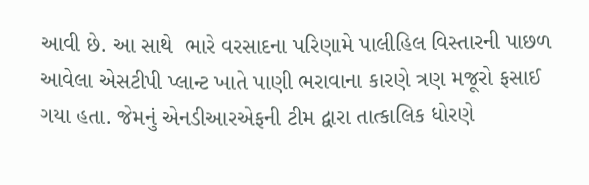આવી છે. આ સાથે  ભારે વરસાદના પરિણામે પાલીહિલ વિસ્તારની પાછળ આવેલા એસટીપી પ્લાન્ટ ખાતે પાણી ભરાવાના કારણે ત્રણ મજૂરો ફસાઈ ગયા હતા. જેમનું એનડીઆરએફની ટીમ દ્વારા તાત્કાલિક ધોરણે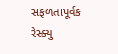સફળતાપૂર્વક રેસ્ક્યુ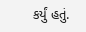કર્યું હતું.